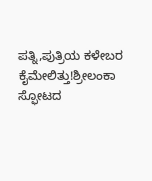ಪತ್ನಿ,ಪುತ್ರಿಯ ಕಳೇಬರ ಕೈಮೇಲಿತ್ತು!ಶ್ರೀಲಂಕಾ ಸ್ಫೋಟದ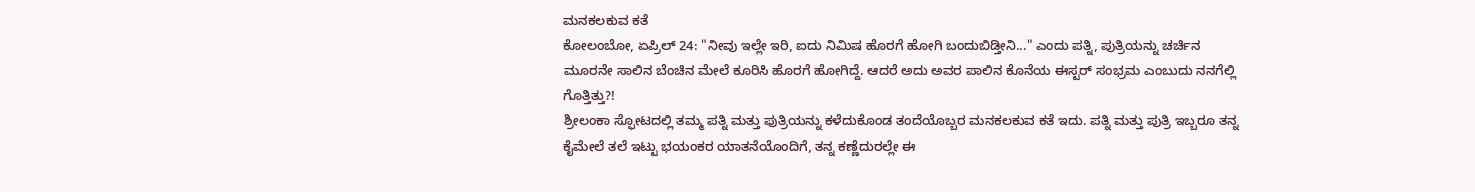ಮನಕಲಕುವ ಕತೆ
ಕೋಲಂಬೋ, ಏಪ್ರಿಲ್ 24: "ನೀವು ಇಲ್ಲೇ ಇರಿ, ಐದು ನಿಮಿಷ ಹೊರಗೆ ಹೋಗಿ ಬಂದುಬಿಡ್ತೀನಿ..." ಎಂದು ಪತ್ನಿ, ಪುತ್ರಿಯನ್ನು ಚರ್ಚಿನ ಮೂರನೇ ಸಾಲಿನ ಬೆಂಚಿನ ಮೇಲೆ ಕೂರಿಸಿ ಹೊರಗೆ ಹೋಗಿದ್ದೆ. ಆದರೆ ಅದು ಅವರ ಪಾಲಿನ ಕೊನೆಯ ಈಸ್ಟರ್ ಸಂಭ್ರಮ ಎಂಬುದು ನನಗೆಲ್ಲಿ ಗೊತ್ತಿತ್ತು?!
ಶ್ರೀಲಂಕಾ ಸ್ಫೋಟದಲ್ಲಿ ತಮ್ಮ ಪತ್ನಿ ಮತ್ತು ಪುತ್ರಿಯನ್ನು ಕಳೆದುಕೊಂಡ ತಂದೆಯೊಬ್ಬರ ಮನಕಲಕುವ ಕತೆ ಇದು. ಪತ್ನಿ ಮತ್ತು ಪುತ್ರಿ ಇಬ್ಬರೂ ತನ್ನ ಕೈಮೇಲೆ ತಲೆ ಇಟ್ಟು ಭಯಂಕರ ಯಾತನೆಯೊಂದಿಗೆ, ತನ್ನ ಕಣ್ಣೆದುರಲ್ಲೇ ಈ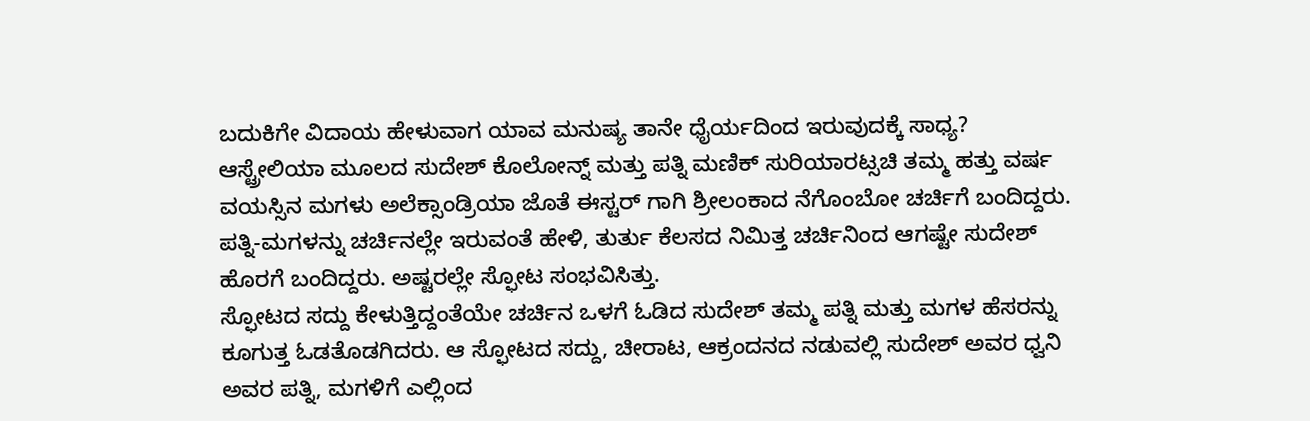ಬದುಕಿಗೇ ವಿದಾಯ ಹೇಳುವಾಗ ಯಾವ ಮನುಷ್ಯ ತಾನೇ ಧೈರ್ಯದಿಂದ ಇರುವುದಕ್ಕೆ ಸಾಧ್ಯ?
ಆಸ್ಟ್ರೇಲಿಯಾ ಮೂಲದ ಸುದೇಶ್ ಕೊಲೋನ್ನ್ ಮತ್ತು ಪತ್ನಿ ಮಣಿಕ್ ಸುರಿಯಾರಟ್ಸಚಿ ತಮ್ಮ ಹತ್ತು ವರ್ಷ ವಯಸ್ಸಿನ ಮಗಳು ಅಲೆಕ್ಸಾಂಡ್ರಿಯಾ ಜೊತೆ ಈಸ್ಟರ್ ಗಾಗಿ ಶ್ರೀಲಂಕಾದ ನೆಗೊಂಬೋ ಚರ್ಚಿಗೆ ಬಂದಿದ್ದರು. ಪತ್ನಿ-ಮಗಳನ್ನು ಚರ್ಚಿನಲ್ಲೇ ಇರುವಂತೆ ಹೇಳಿ, ತುರ್ತು ಕೆಲಸದ ನಿಮಿತ್ತ ಚರ್ಚಿನಿಂದ ಆಗಷ್ಟೇ ಸುದೇಶ್ ಹೊರಗೆ ಬಂದಿದ್ದರು. ಅಷ್ಟರಲ್ಲೇ ಸ್ಫೋಟ ಸಂಭವಿಸಿತ್ತು.
ಸ್ಫೋಟದ ಸದ್ದು ಕೇಳುತ್ತಿದ್ದಂತೆಯೇ ಚರ್ಚಿನ ಒಳಗೆ ಓಡಿದ ಸುದೇಶ್ ತಮ್ಮ ಪತ್ನಿ ಮತ್ತು ಮಗಳ ಹೆಸರನ್ನು ಕೂಗುತ್ತ ಓಡತೊಡಗಿದರು. ಆ ಸ್ಫೋಟದ ಸದ್ದು, ಚೀರಾಟ, ಆಕ್ರಂದನದ ನಡುವಲ್ಲಿ ಸುದೇಶ್ ಅವರ ಧ್ವನಿ ಅವರ ಪತ್ನಿ, ಮಗಳಿಗೆ ಎಲ್ಲಿಂದ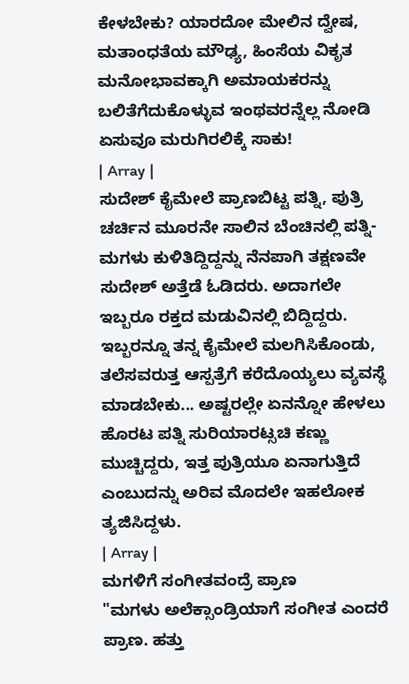ಕೇಳಬೇಕು? ಯಾರದೋ ಮೇಲಿನ ದ್ವೇಷ, ಮತಾಂಧತೆಯ ಮೌಢ್ಯ, ಹಿಂಸೆಯ ವಿಕೃತ ಮನೋಭಾವಕ್ಕಾಗಿ ಅಮಾಯಕರನ್ನು ಬಲಿತೆಗೆದುಕೊಳ್ಳುವ ಇಂಥವರನ್ನೆಲ್ಲ ನೋಡಿ ಏಸುವೂ ಮರುಗಿರಲಿಕ್ಕೆ ಸಾಕು!
| Array |
ಸುದೇಶ್ ಕೈಮೇಲೆ ಪ್ರಾಣಬಿಟ್ಟ ಪತ್ನಿ, ಪುತ್ರಿ
ಚರ್ಚಿನ ಮೂರನೇ ಸಾಲಿನ ಬೆಂಚಿನಲ್ಲಿ ಪತ್ನಿ-ಮಗಳು ಕುಳಿತಿದ್ದಿದ್ದನ್ನು ನೆನಪಾಗಿ ತಕ್ಷಣವೇ ಸುದೇಶ್ ಅತ್ತೆಡೆ ಓಡಿದರು. ಅದಾಗಲೇ ಇಬ್ಬರೂ ರಕ್ತದ ಮಡುವಿನಲ್ಲಿ ಬಿದ್ದಿದ್ದರು. ಇಬ್ಬರನ್ನೂ ತನ್ನ ಕೈಮೇಲೆ ಮಲಗಿಸಿಕೊಂಡು, ತಲೆಸವರುತ್ತ ಆಸ್ಪತ್ರೆಗೆ ಕರೆದೊಯ್ಯಲು ವ್ಯವಸ್ಥೆ ಮಾಡಬೇಕು... ಅಷ್ಟರಲ್ಲೇ ಏನನ್ನೋ ಹೇಳಲು ಹೊರಟ ಪತ್ನಿ ಸುರಿಯಾರಟ್ಸಚಿ ಕಣ್ಣು ಮುಚ್ಚಿದ್ದರು, ಇತ್ತ ಪುತ್ರಿಯೂ ಏನಾಗುತ್ತಿದೆ ಎಂಬುದನ್ನು ಅರಿವ ಮೊದಲೇ ಇಹಲೋಕ ತ್ಯಜಿಸಿದ್ದಳು.
| Array |
ಮಗಳಿಗೆ ಸಂಗೀತವಂದ್ರೆ ಪ್ರಾಣ
"ಮಗಳು ಅಲೆಕ್ಸಾಂಡ್ರಿಯಾಗೆ ಸಂಗೀತ ಎಂದರೆ ಪ್ರಾಣ. ಹತ್ತು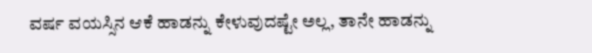ವರ್ಷ ವಯಸ್ಸಿನ ಆಕೆ ಹಾಡನ್ನು ಕೇಳುವುದಷ್ಟೇ ಅಲ್ಲ, ತಾನೇ ಹಾಡನ್ನು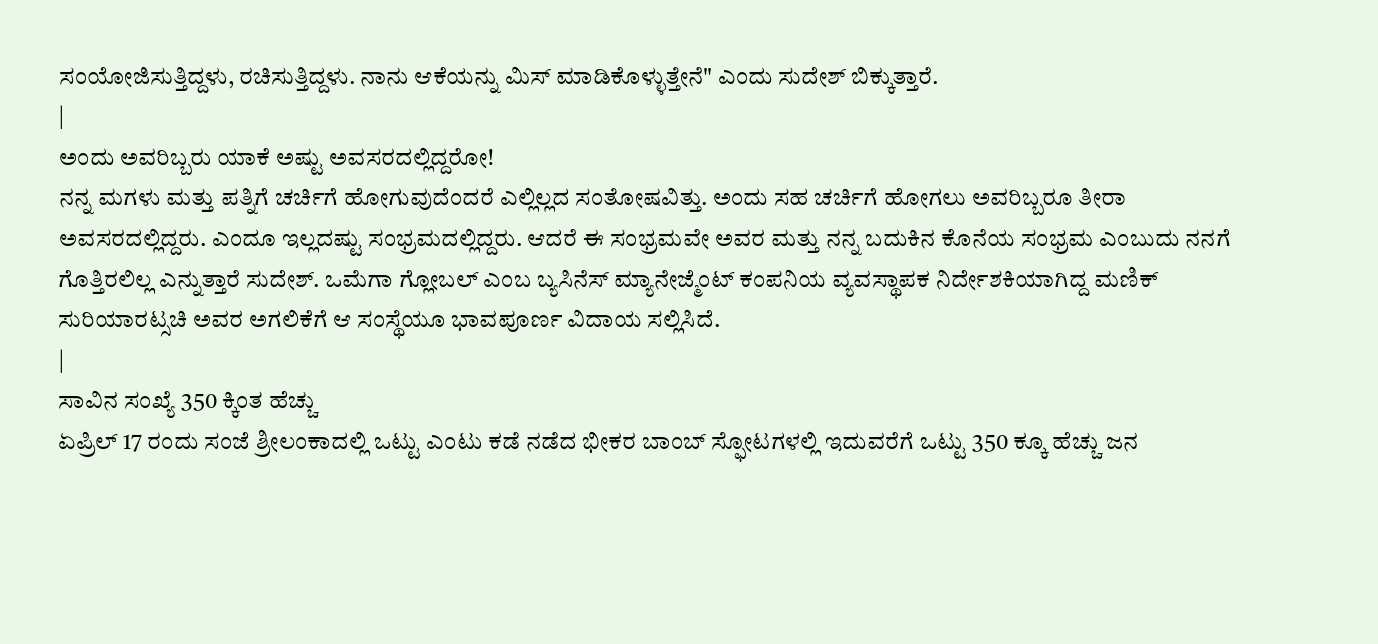ಸಂಯೋಜಿಸುತ್ತಿದ್ದಳು, ರಚಿಸುತ್ತಿದ್ದಳು. ನಾನು ಆಕೆಯನ್ನು ಮಿಸ್ ಮಾಡಿಕೊಳ್ಳುತ್ತೇನೆ" ಎಂದು ಸುದೇಶ್ ಬಿಕ್ಕುತ್ತಾರೆ.
|
ಅಂದು ಅವರಿಬ್ಬರು ಯಾಕೆ ಅಷ್ಟು ಅವಸರದಲ್ಲಿದ್ದರೋ!
ನನ್ನ ಮಗಳು ಮತ್ತು ಪತ್ನಿಗೆ ಚರ್ಚಿಗೆ ಹೋಗುವುದೆಂದರೆ ಎಲ್ಲಿಲ್ಲದ ಸಂತೋಷವಿತ್ತು. ಅಂದು ಸಹ ಚರ್ಚಿಗೆ ಹೋಗಲು ಅವರಿಬ್ಬರೂ ತೀರಾ ಅವಸರದಲ್ಲಿದ್ದರು. ಎಂದೂ ಇಲ್ಲದಷ್ಟು ಸಂಭ್ರಮದಲ್ಲಿದ್ದರು. ಆದರೆ ಈ ಸಂಭ್ರಮವೇ ಅವರ ಮತ್ತು ನನ್ನ ಬದುಕಿನ ಕೊನೆಯ ಸಂಭ್ರಮ ಎಂಬುದು ನನಗೆ ಗೊತ್ತಿರಲಿಲ್ಲ ಎನ್ನುತ್ತಾರೆ ಸುದೇಶ್. ಒಮೆಗಾ ಗ್ಲೋಬಲ್ ಎಂಬ ಬ್ಯಸಿನೆಸ್ ಮ್ಯಾನೇಜ್ಮೆಂಟ್ ಕಂಪನಿಯ ವ್ಯವಸ್ಥಾಪಕ ನಿರ್ದೇಶಕಿಯಾಗಿದ್ದ ಮಣಿಕ್ ಸುರಿಯಾರಟ್ಸಚಿ ಅವರ ಅಗಲಿಕೆಗೆ ಆ ಸಂಸ್ಥೆಯೂ ಭಾವಪೂರ್ಣ ವಿದಾಯ ಸಲ್ಲಿಸಿದೆ.
|
ಸಾವಿನ ಸಂಖ್ಯೆ 350 ಕ್ಕಿಂತ ಹೆಚ್ಚು
ಏಪ್ರಿಲ್ 17 ರಂದು ಸಂಜೆ ಶ್ರೀಲಂಕಾದಲ್ಲಿ ಒಟ್ಟು ಎಂಟು ಕಡೆ ನಡೆದ ಭೀಕರ ಬಾಂಬ್ ಸ್ಫೋಟಗಳಲ್ಲಿ ಇದುವರೆಗೆ ಒಟ್ಟು 350 ಕ್ಕೂ ಹೆಚ್ಚು ಜನ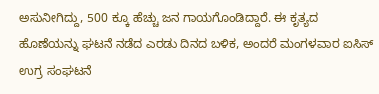ಅಸುನೀಗಿದ್ದು, 500 ಕ್ಕೂ ಹೆಚ್ಚು ಜನ ಗಾಯಗೊಂಡಿದ್ದಾರೆ. ಈ ಕೃತ್ಯದ ಹೊಣೆಯನ್ನು ಘಟನೆ ನಡೆದ ಎರಡು ದಿನದ ಬಳಿಕ, ಅಂದರೆ ಮಂಗಳವಾರ ಐಸಿಸ್ ಉಗ್ರ ಸಂಘಟನೆ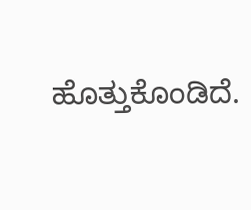ಹೊತ್ತುಕೊಂಡಿದೆ.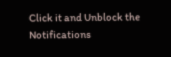Click it and Unblock the Notifications